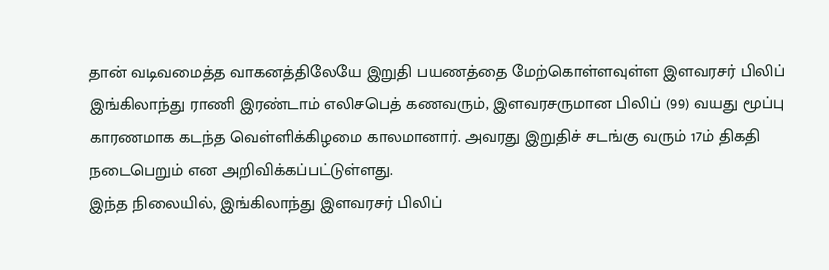தான் வடிவமைத்த வாகனத்திலேயே இறுதி பயணத்தை மேற்கொள்ளவுள்ள இளவரசர் பிலிப்
இங்கிலாந்து ராணி இரண்டாம் எலிசபெத் கணவரும், இளவரசருமான பிலிப் (99) வயது மூப்பு காரணமாக கடந்த வெள்ளிக்கிழமை காலமானார். அவரது இறுதிச் சடங்கு வரும் 17ம் திகதி நடைபெறும் என அறிவிக்கப்பட்டுள்ளது.
இந்த நிலையில், இங்கிலாந்து இளவரசர் பிலிப்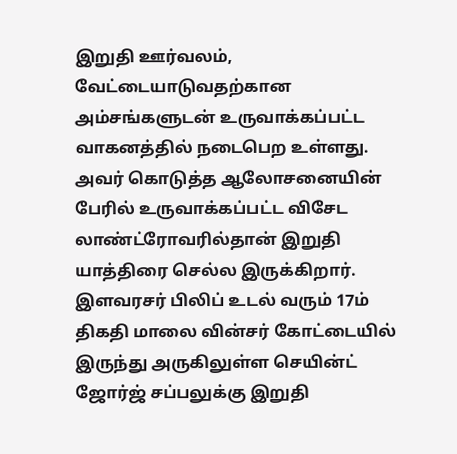இறுதி ஊர்வலம், வேட்டையாடுவதற்கான அம்சங்களுடன் உருவாக்கப்பட்ட வாகனத்தில் நடைபெற உள்ளது. அவர் கொடுத்த ஆலோசனையின் பேரில் உருவாக்கப்பட்ட விசேட லாண்ட்ரோவரில்தான் இறுதி யாத்திரை செல்ல இருக்கிறார்.
இளவரசர் பிலிப் உடல் வரும் 17ம் திகதி மாலை வின்சர் கோட்டையில் இருந்து அருகிலுள்ள செயின்ட் ஜோர்ஜ் சப்பலுக்கு இறுதி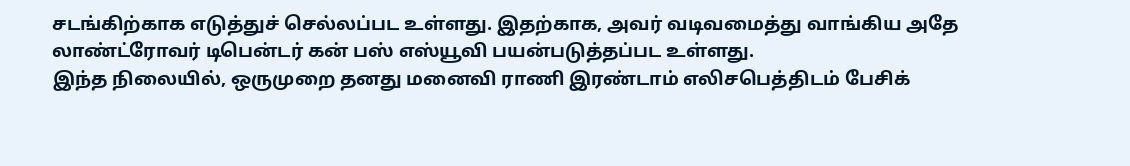சடங்கிற்காக எடுத்துச் செல்லப்பட உள்ளது. இதற்காக, அவர் வடிவமைத்து வாங்கிய அதே லாண்ட்ரோவர் டிபென்டர் கன் பஸ் எஸ்யூவி பயன்படுத்தப்பட உள்ளது.
இந்த நிலையில், ஒருமுறை தனது மனைவி ராணி இரண்டாம் எலிசபெத்திடம் பேசிக்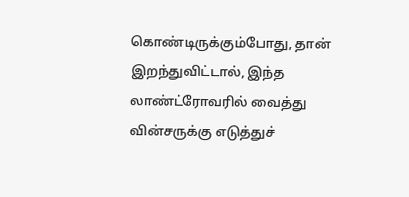கொண்டிருக்கும்போது, தான் இறந்துவிட்டால், இந்த லாண்ட்ரோவரில் வைத்து வின்சருக்கு எடுத்துச்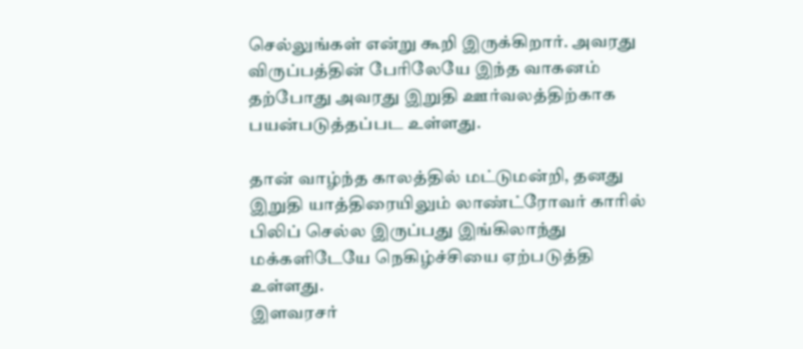செல்லுங்கள் என்று கூறி இருக்கிறார். அவரது விருப்பத்தின் பேரிலேயே இந்த வாகனம் தற்போது அவரது இறுதி ஊர்வலத்திற்காக பயன்படுத்தப்பட உள்ளது.

தான் வாழ்ந்த காலத்தில் மட்டுமன்றி, தனது இறுதி யாத்திரையிலும் லாண்ட்ரோவர் காரில் பிலிப் செல்ல இருப்பது இங்கிலாந்து மக்களிடேயே நெகிழ்ச்சியை ஏற்படுத்தி உள்ளது.
இளவரசர்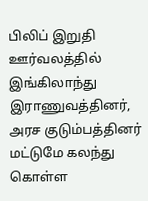பிலிப் இறுதி ஊர்வலத்தில் இங்கிலாந்து இராணுவத்தினர், அரச குடும்பத்தினர் மட்டுமே கலந்து கொள்ள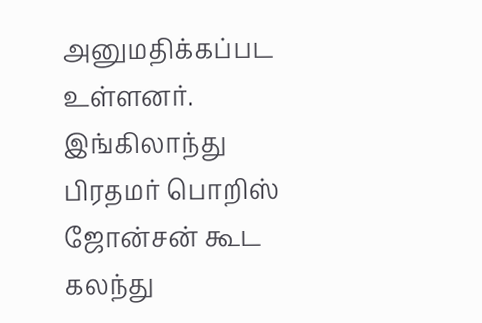அனுமதிக்கப்பட உள்ளனர். இங்கிலாந்து பிரதமர் பொறிஸ் ஜோன்சன் கூட கலந்து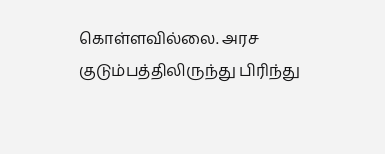கொள்ளவில்லை. அரச குடும்பத்திலிருந்து பிரிந்து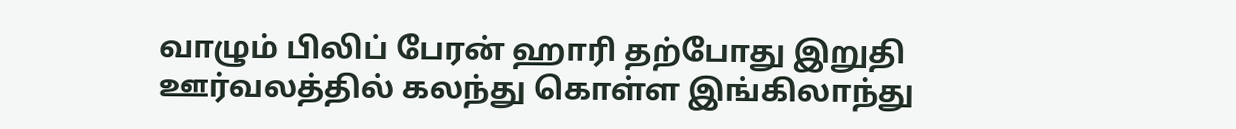வாழும் பிலிப் பேரன் ஹாரி தற்போது இறுதி ஊர்வலத்தில் கலந்து கொள்ள இங்கிலாந்து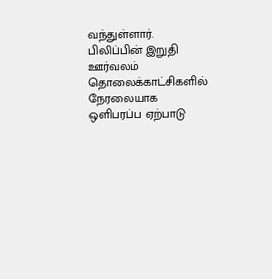வந்துள்ளார். பிலிப்பின் இறுதி ஊர்வலம் தொலைக்காட்சிகளில் நேரலையாக ஒளிபரப்ப ஏற்பாடு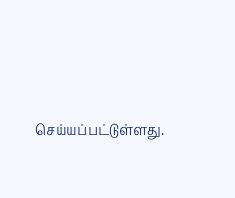செய்யப்பட்டுள்ளது.